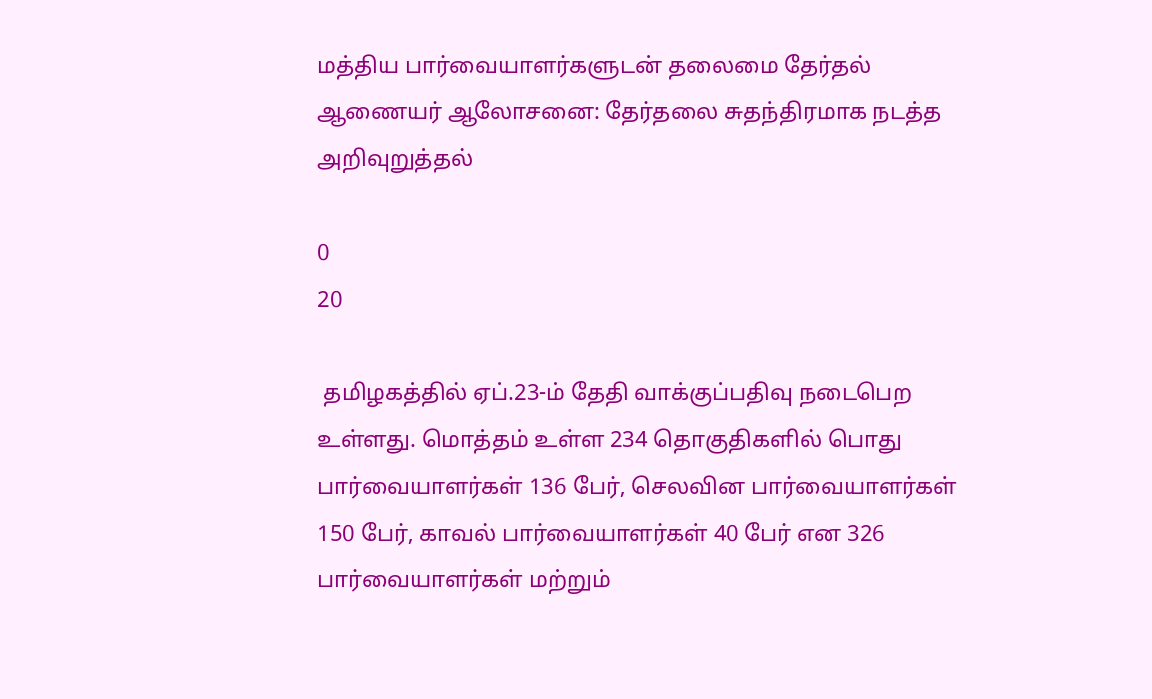மத்திய பார்வையாளர்களுடன் தலைமை தேர்தல் ஆணையர் ஆலோசனை: தேர்தலை சுதந்திரமாக நடத்த அறிவுறுத்தல்

0
20

 தமிழகத்தில் ஏப்.23-ம் தேதி வாக்குப்பதிவு நடைபெற உள்ளது. மொத்தம் உள்ள 234 தொகுதிகளில் பொது பார்வையாளர்கள் 136 பேர், செலவின பார்வையாளர்கள் 150 பேர், காவல் பார்வையாளர்கள் 40 பேர் என 326 பார்வையாளர்கள் மற்றும்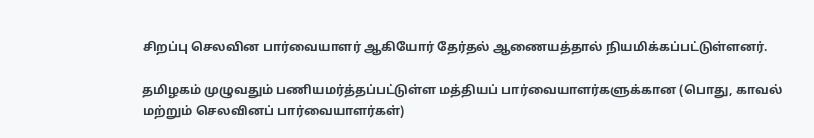சிறப்பு செலவின பார்வையாளர் ஆகியோர் தேர்தல் ஆணையத்தால் நியமிக்கப்பட்டுள்ளனர்.

தமிழகம் முழுவதும் பணியமர்த்தப்பட்டுள்ள மத்தியப் பார்வையாளர்களுக்கான (பொது, காவல் மற்றும் செலவினப் பார்வையாளர்கள்)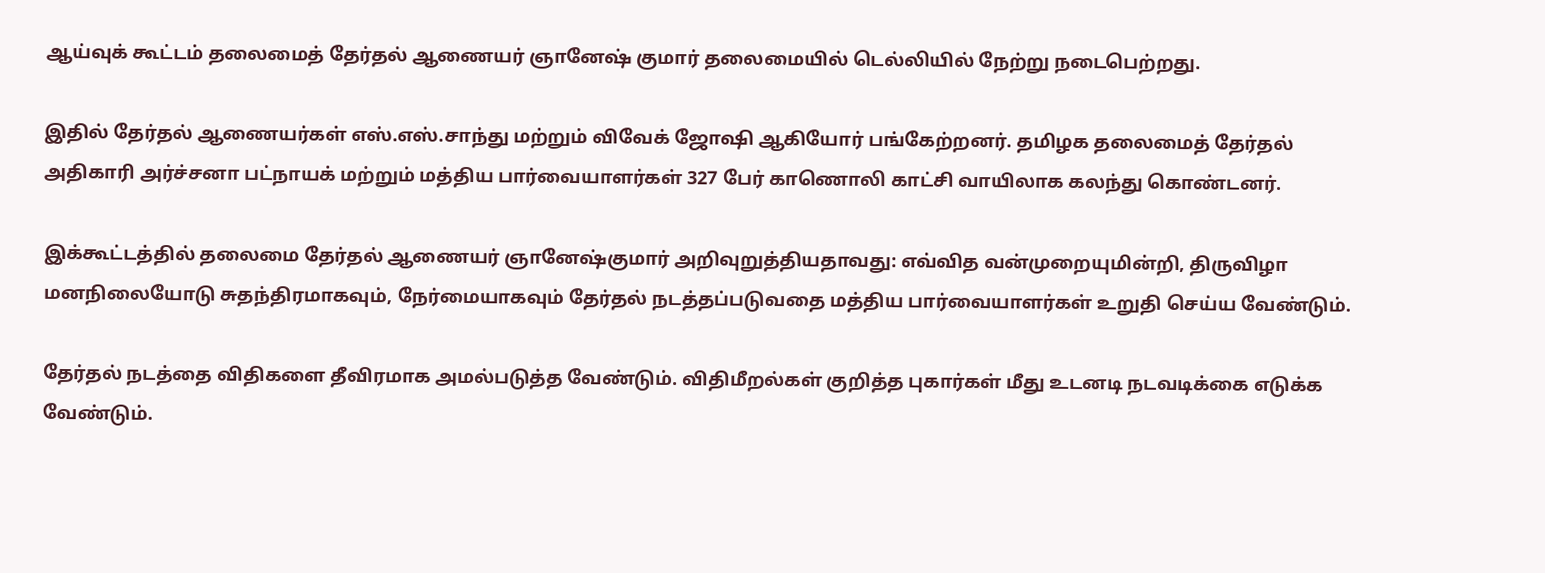ஆய்வுக் கூட்டம் தலைமைத் தேர்தல் ஆணையர் ஞானேஷ் குமார் தலைமையில் டெல்லியில் நேற்று நடைபெற்றது.

இதில் தேர்தல் ஆணையர்கள் எஸ்.எஸ்.சாந்து மற்றும் விவேக் ஜோஷி ஆகியோர் பங்கேற்றனர். தமிழக தலைமைத் தேர்தல் அதிகாரி அர்ச்சனா பட்நாயக் மற்றும் மத்திய பார்வையாளர்கள் 327 பேர் காணொலி காட்சி வாயிலாக கலந்து கொண்டனர்.

இக்கூட்டத்தில் தலைமை தேர்தல் ஆணையர் ஞானேஷ்குமார் அறிவுறுத்தியதாவது: எவ்வித வன்முறையுமின்றி, திருவிழா மனநிலையோடு சுதந்திரமாகவும், நேர்மையாகவும் தேர்தல் நடத்தப்படுவதை மத்திய பார்வையாளர்கள் உறுதி செய்ய வேண்டும்.

தேர்தல் நடத்தை விதிகளை தீவிரமாக அமல்படுத்த வேண்டும். விதிமீறல்கள் குறித்த புகார்கள் மீது உடனடி நடவடிக்கை எடுக்க வேண்டும்.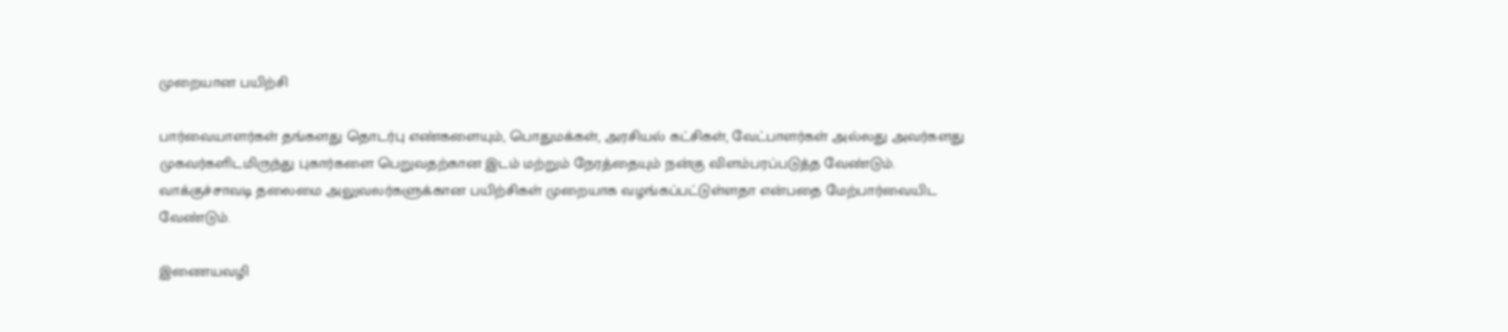முறையான பயிற்சி

பார்வையாளர்கள் தங்களது தொடர்பு எண்களையும், பொதுமக்கள், அரசியல் கட்சிகள், வேட்பாளர்கள் அல்லது அவர்களது முகவர்களிடமிருந்து புகார்களை பெறுவதற்கான இடம் மற்றும் நேரத்தையும் நன்கு விளம்பரப்படுத்த வேண்டும். வாக்குச்சாவடி தலைமை அலுவலர்களுக்கான பயிற்சிகள் முறையாக வழங்கப்பட்டுள்ளதா என்பதை மேற்பார்வையிட வேண்டும்.

இணையவழி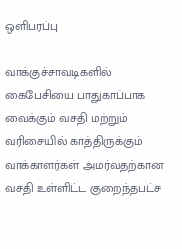ஒளிபரப்பு

வாக்குச்சாவடிகளில் கைபேசியை பாதுகாப்பாக வைக்கும் வசதி மற்றும் வரிசையில் காத்திருக்கும் வாக்காளர்கள் அமர்வதற்கான வசதி உள்ளிட்ட குறைந்தபட்ச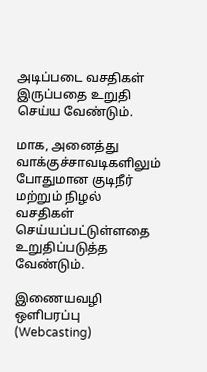அடிப்படை வசதிகள் இருப்பதை உறுதி செய்ய வேண்டும்.

மாக, அனைத்து வாக்குச்சாவடிகளிலும் போதுமான குடிநீர் மற்றும் நிழல் வசதிகள் செய்யப்பட்டுள்ளதை உறுதிப்படுத்த வேண்டும்.

இணையவழி ஒளிபரப்பு (Webcasting)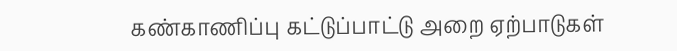கண்காணிப்பு கட்டுப்பாட்டு அறை ஏற்பாடுகள்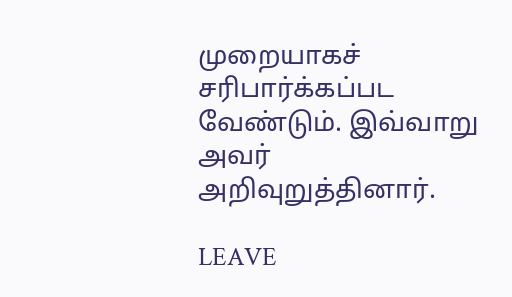முறையாகச் சரிபார்க்கப்பட வேண்டும். இவ்வாறு அவர் அறிவுறுத்தினார்.

LEAVE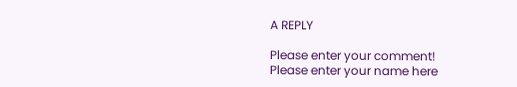A REPLY

Please enter your comment!
Please enter your name here